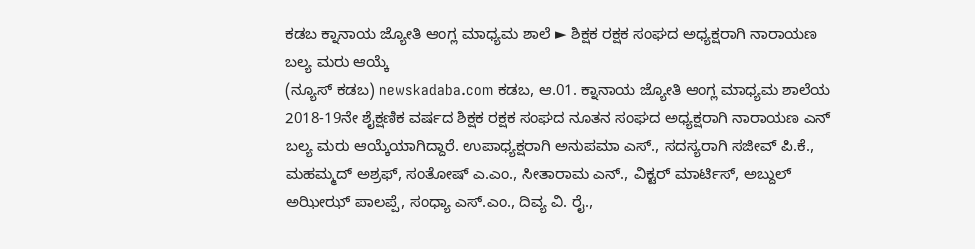ಕಡಬ ಕ್ನಾನಾಯ ಜ್ಯೋತಿ ಆಂಗ್ಲ ಮಾಧ್ಯಮ ಶಾಲೆ ► ಶಿಕ್ಷಕ ರಕ್ಷಕ ಸಂಘದ ಅಧ್ಯಕ್ಷರಾಗಿ ನಾರಾಯಣ ಬಲ್ಯ ಮರು ಆಯ್ಕೆ
(ನ್ಯೂಸ್ ಕಡಬ) newskadaba.com ಕಡಬ, ಆ.01. ಕ್ನಾನಾಯ ಜ್ಯೋತಿ ಆಂಗ್ಲ ಮಾಧ್ಯಮ ಶಾಲೆಯ 2018-19ನೇ ಶೈಕ್ಷಣಿಕ ವರ್ಷದ ಶಿಕ್ಷಕ ರಕ್ಷಕ ಸಂಘದ ನೂತನ ಸಂಘದ ಅಧ್ಯಕ್ಷರಾಗಿ ನಾರಾಯಣ ಎನ್ ಬಲ್ಯ ಮರು ಆಯ್ಕೆಯಾಗಿದ್ದಾರೆ. ಉಪಾಧ್ಯಕ್ಷರಾಗಿ ಅನುಪಮಾ ಎಸ್., ಸದಸ್ಯರಾಗಿ ಸಜೀವ್ ಪಿ.ಕೆ., ಮಹಮ್ಮದ್ ಅಶ್ರಫ್, ಸಂತೋಷ್ ಎ.ಎಂ., ಸೀತಾರಾಮ ಎನ್., ವಿಕ್ಟರ್ ಮಾರ್ಟಿಸ್, ಅಬ್ದುಲ್ ಅಝೀಝ್ ಪಾಲಪ್ಪೆ, ಸಂಧ್ಯಾ ಎಸ್.ಎಂ., ದಿವ್ಯ ವಿ. ರೈ.,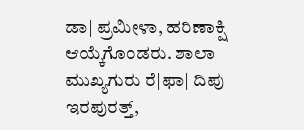ಡಾ| ಪ್ರಮೀಳಾ, ಹರಿಣಾಕ್ಷಿ ಆಯ್ಕೆಗೊಂಡರು. ಶಾಲಾ ಮುಖ್ಯಗುರು ರೆ|ಫಾ| ದಿಪು ಇರಪುರತ್ತ್,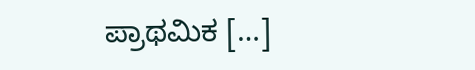ಪ್ರಾಥಮಿಕ […]